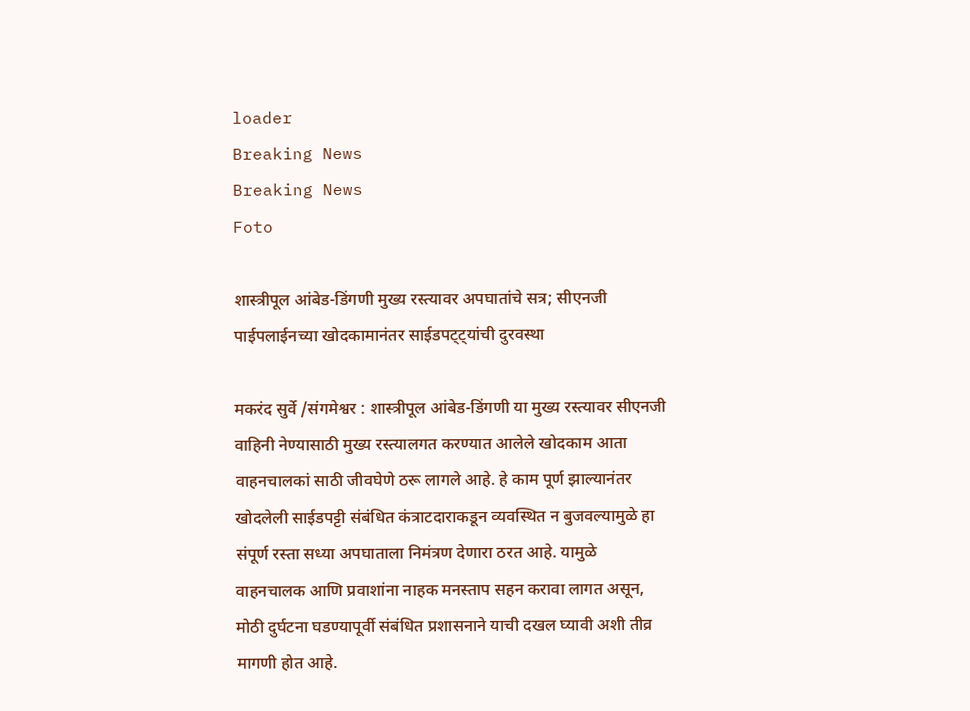loader
Breaking News
Breaking News
Foto

शास्त्रीपूल आंबेड-डिंगणी मुख्य रस्त्यावर अपघातांचे सत्र; सीएनजी पाईपलाईनच्या खोदकामानंतर साईडपट्ट्यांची दुरवस्था

मकरंद सुर्वे /संगमेश्वर : शास्त्रीपूल आंबेड-डिंगणी या मुख्य रस्त्यावर सीएनजी वाहिनी नेण्यासाठी मुख्य रस्त्यालगत करण्यात आलेले खोदकाम आता वाहनचालकां साठी जीवघेणे ठरू लागले आहे. हे काम पूर्ण झाल्यानंतर खोदलेली साईडपट्टी संबंधित कंत्राटदाराकडून व्यवस्थित न बुजवल्यामुळे हा संपूर्ण रस्ता सध्या अपघाताला निमंत्रण देणारा ठरत आहे. यामुळे वाहनचालक आणि प्रवाशांना नाहक मनस्ताप सहन करावा लागत असून, मोठी दुर्घटना घडण्यापूर्वी संबंधित प्रशासनाने याची दखल घ्यावी अशी तीव्र मागणी होत आहे.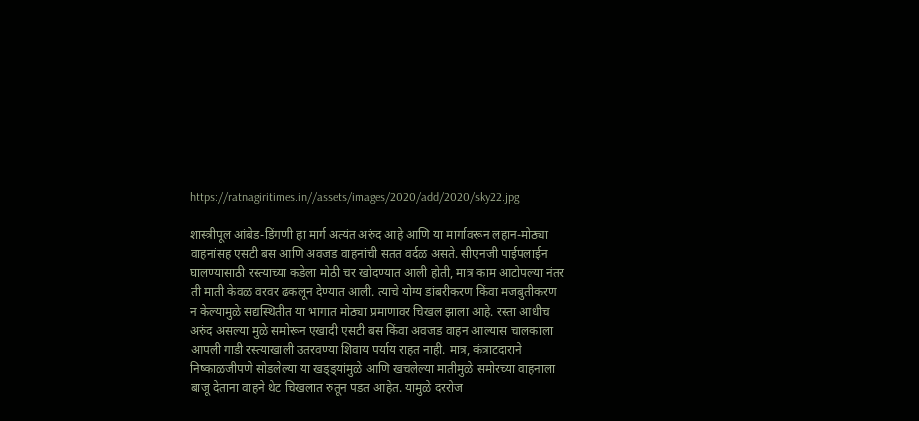https://ratnagiritimes.in//assets/images/2020/add/2020/sky22.jpg

शास्त्रीपूल आंबेड-डिंगणी हा मार्ग अत्यंत अरुंद आहे आणि या मार्गावरून लहान-मोठ्या वाहनांसह एसटी बस आणि अवजड वाहनांची सतत वर्दळ असते. सीएनजी पाईपलाईन घालण्यासाठी रस्त्याच्या कडेला मोठी चर खोदण्यात आली होती, मात्र काम आटोपल्या नंतर ती माती केवळ वरवर ढकलून देण्यात आली. त्याचे योग्य डांबरीकरण किंवा मजबुतीकरण न केल्यामुळे सद्यस्थितीत या भागात मोठ्या प्रमाणावर चिखल झाला आहे. रस्ता आधीच अरुंद असल्या मुळे समोरून एखादी एसटी बस किंवा अवजड वाहन आल्यास चालकाला आपली गाडी रस्त्याखाली उतरवण्या शिवाय पर्याय राहत नाही. मात्र, कंत्राटदाराने निष्काळजीपणे सोडलेल्या या खड्ड्यांमुळे आणि खचलेल्या मातीमुळे समोरच्या वाहनाला बाजू देताना वाहने थेट चिखलात रुतून पडत आहेत. यामुळे दररोज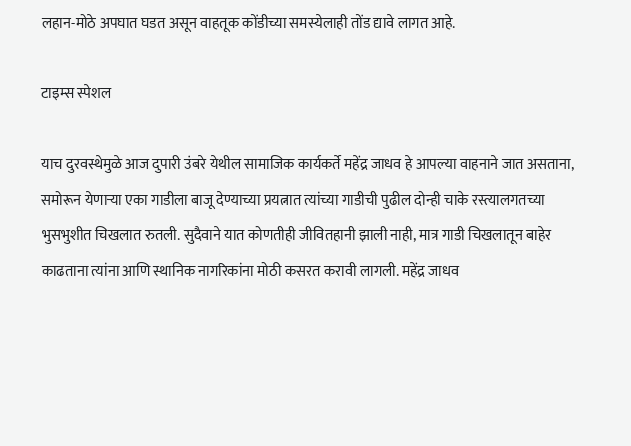लहान-मोठे अपघात घडत असून वाहतूक कोंडीच्या समस्येलाही तोंड द्यावे लागत आहे.

टाइम्स स्पेशल

याच दुरवस्थेमुळे आज दुपारी उंबरे येथील सामाजिक कार्यकर्ते महेंद्र जाधव हे आपल्या वाहनाने जात असताना, समोरून येणाऱ्या एका गाडीला बाजू देण्याच्या प्रयत्नात त्यांच्या गाडीची पुढील दोन्ही चाके रस्त्यालगतच्या भुसभुशीत चिखलात रुतली. सुदैवाने यात कोणतीही जीवितहानी झाली नाही, मात्र गाडी चिखलातून बाहेर काढताना त्यांना आणि स्थानिक नागरिकांना मोठी कसरत करावी लागली. महेंद्र जाधव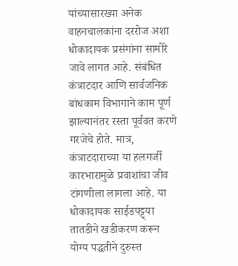यांच्यासारख्या अनेक वाहनचालकांना दररोज अशा धोकादायक प्रसंगांना सामोरे जावे लागत आहे. संबंधित कंत्राटदार आणि सार्वजनिक बांधकाम विभागाने काम पूर्ण झाल्यानंतर रस्ता पूर्ववत करणे गरजेचे होते. मात्र, कंत्राटदाराच्या या हलगर्जी कारभारामुळे प्रवाशांचा जीव टांगणीला लागला आहे. या धोकादायक साईडपट्ट्या तातडीने खडीकरण करून योग्य पद्धतीने दुरुस्त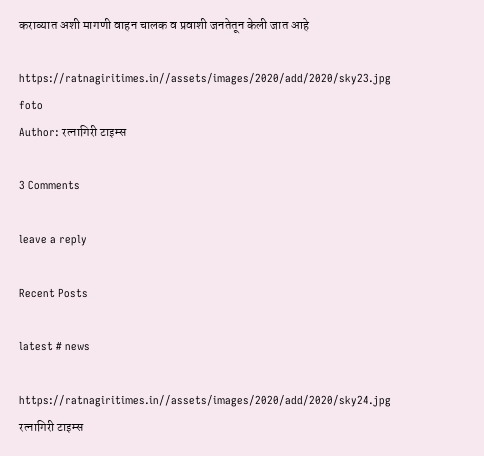कराव्यात अशी मागणी वाहन चालक व प्रवाशी जनतेतून केली जात आहे

https://ratnagiritimes.in//assets/images/2020/add/2020/sky23.jpg
foto
Author: रत्नागिरी टाइम्स

3 Comments

leave a reply

Recent Posts

latest # news

https://ratnagiritimes.in//assets/images/2020/add/2020/sky24.jpg
रत्नागिरी टाइम्स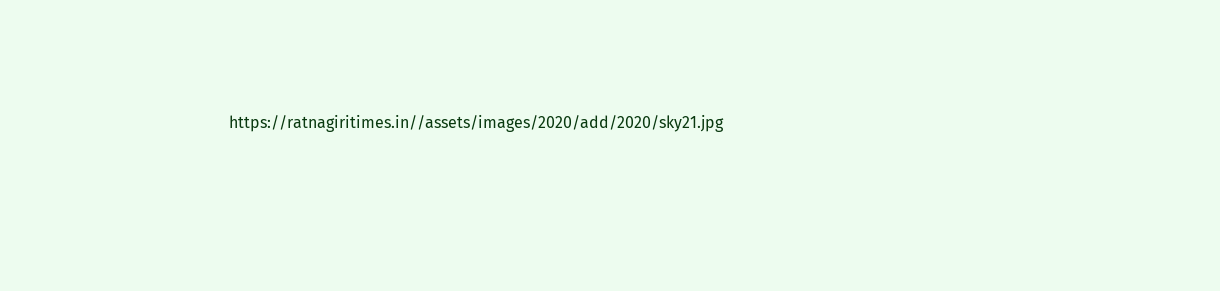https://ratnagiritimes.in//assets/images/2020/add/2020/sky21.jpg